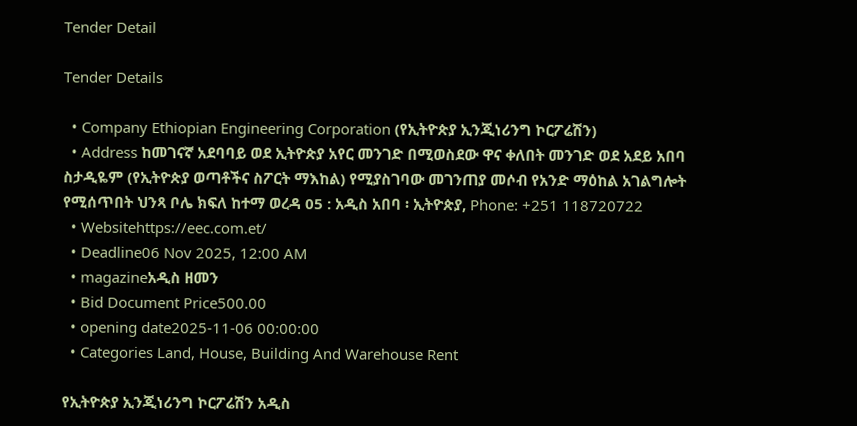Tender Detail

Tender Details

  • Company Ethiopian Engineering Corporation (የኢትዮጵያ ኢንጂነሪንግ ኮርፖሬሽን)
  • Address ከመገናኛ አደባባይ ወደ ኢትዮጵያ አየር መንገድ በሚወስደው ዋና ቀለበት መንገድ ወደ አደይ አበባ ስታዲዬም (የኢትዮጵያ ወጣቶችና ስፖርት ማእከል) የሚያስገባው መገንጠያ መሶብ የአንድ ማዕከል አገልግሎት የሚሰጥበት ህንጻ ቦሌ ክፍለ ከተማ ወረዳ 05 : አዲስ አበባ ፡ ኢትዮጵያ, Phone: +251 118720722
  • Websitehttps://eec.com.et/
  • Deadline06 Nov 2025, 12:00 AM
  • magazineአዲስ ዘመን
  • Bid Document Price500.00
  • opening date2025-11-06 00:00:00
  • Categories Land, House, Building And Warehouse Rent

የኢትዮጵያ ኢንጂነሪንግ ኮርፖሬሽን አዲስ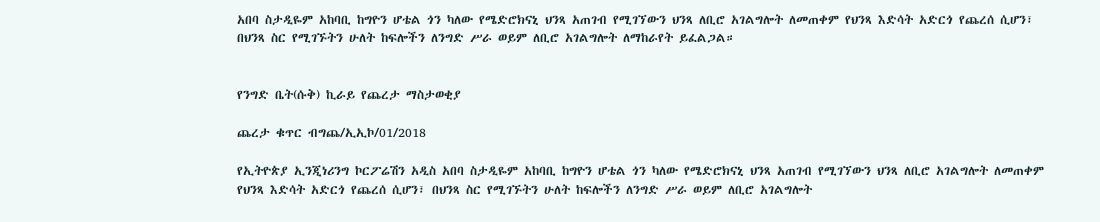አበባ ስታዲዬም አከባቢ ከግዮን ሆቴል ጎን ካለው የሜድሮክናኒ ህንጻ አጠገብ የሚገኘውን ህንጻ ለቢሮ አገልግሎት ለመጠቀም የህንጻ እድሳት አድርጎ የጨረሰ ሲሆን፣ በህንጻ ስር የሚገኙትን ሁለት ከፍሎችን ለንግድ ሥራ ወይም ለቢሮ አገልግሎት ለማከራየት ይፈልጋል።


የንግድ ቤት(ሱቅ) ኪራይ የጨረታ ማስታወቂያ

ጨረታ ቁጥር ብግጨ/ኢኢኮ/01/2018

የኢትዮጵያ ኢንጂነሪንግ ኮርፖሬሽን አዲስ አበባ ስታዲዬም አከባቢ ከግዮን ሆቴል ጎን ካለው የሜድሮክናኒ ህንጻ አጠገብ የሚገኘውን ህንጻ ለቢሮ አገልግሎት ለመጠቀም የህንጻ እድሳት አድርጎ የጨረሰ ሲሆን፣ በህንጻ ስር የሚገኙትን ሁለት ከፍሎችን ለንግድ ሥራ ወይም ለቢሮ አገልግሎት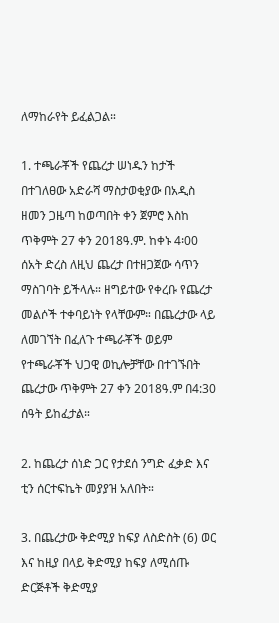ለማከራየት ይፈልጋል።

1. ተጫራቾች የጨረታ ሠነዱን ከታች በተገለፀው አድራሻ ማስታወቂያው በአዲስ ዘመን ጋዜጣ ከወጣበት ቀን ጀምሮ እስከ ጥቅምት 27 ቀን 2018ዓ.ም. ከቀኑ 4፡00 ሰአት ድረስ ለዚህ ጨረታ በተዘጋጀው ሳጥን ማስገባት ይችላሉ። ዘግይተው የቀረቡ የጨረታ መልሶች ተቀባይነት የላቸውም። በጨረታው ላይ ለመገኘት በፈለጉ ተጫራቾች ወይም የተጫራቾች ህጋዊ ወኪሎቻቸው በተገኙበት ጨረታው ጥቅምት 27 ቀን 2018ዓ.ም በ4:30 ሰዓት ይከፈታል።

2. ከጨረታ ሰነድ ጋር የታደሰ ንግድ ፈቃድ እና ቲን ሰርተፍኬት መያያዝ አለበት።

3. በጨረታው ቅድሚያ ከፍያ ለስድስት (6) ወር እና ከዚያ በላይ ቅድሚያ ከፍያ ለሚሰጡ ድርጅቶች ቅድሚያ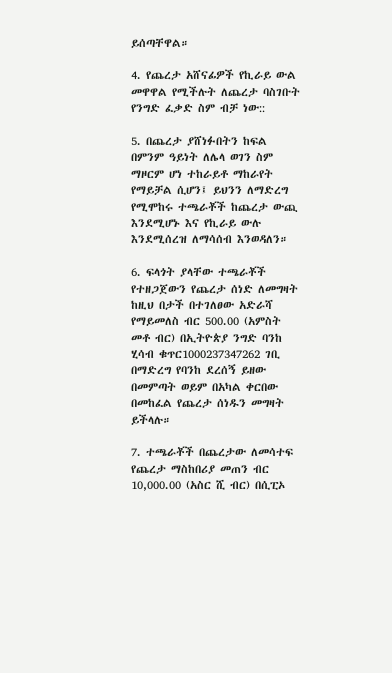ይሰጣቸዋል።

4. የጨረታ አሸናፊዎች የኪራይ ውል መዋዋል የሚችሉት ለጨረታ ባስገቡት የንግድ ፈቃድ ስም ብቻ ነው::

5. በጨረታ ያሸነፉበትን ከፍል በምንም ዓይነት ለሌላ ወገን ስም ማዞርም ሆነ ተከራይቶ ማከራየት የማይቻል ሲሆን፤ ይህንን ለማድረግ የሚሞከሩ ተጫራቾች ከጨረታ ውጪ እንደሚሆኑ እና የኪራይ ውሉ እንደሚሰረዝ ለማሳሰብ እንወዳለን።

6. ፍላጎት ያላቸው ተጫራቾች የተዘጋጀውን የጨረታ ሰነድ ለመግዛት ከዚህ በታች በተገለፀው አድራሻ የማይመለስ ብር 500.00 (አምስት መቶ ብር) በኢትዮጵያ ንግድ ባንከ ሂሳብ ቁጥር1000237347262 ገቢ በማድረግ የባንከ ደረሰኝ ይዘው በመምጣት ወይም በአካል ቀርበው በመከፈል የጨረታ ሰነዱን መግዛት ይችላሉ።

7. ተጫራቾች በጨረታው ለመሳተፍ የጨረታ ማስከበሪያ መጠን ብር 10,000.00 (አስር ሺ ብር) በሲፒኦ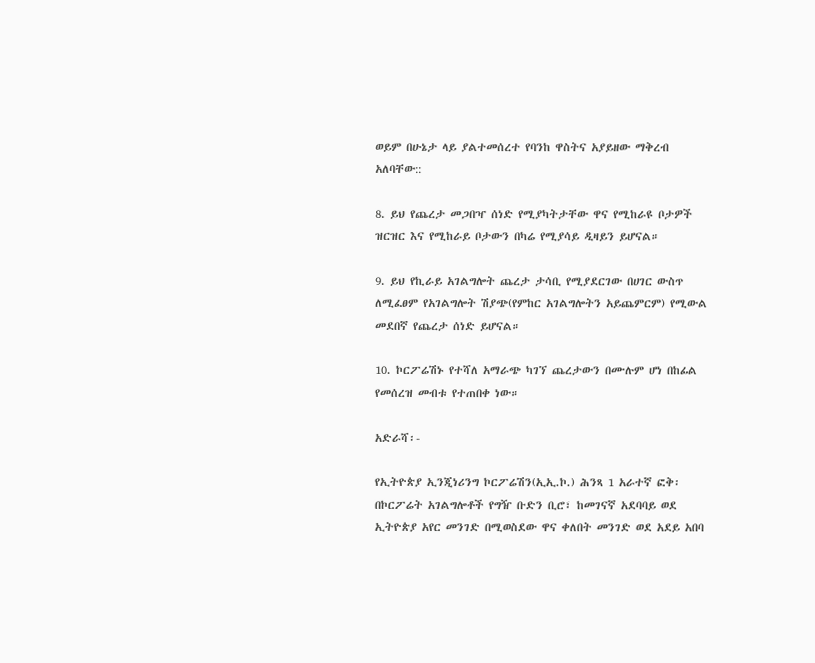ወይም በሁኔታ ላይ ያልተመሰረተ የባንከ ዋስትና አያይዘው ማቅረብ አለባቸው::

8. ይህ የጨረታ መጋበዣ ሰነድ የሚያካትታቸው ዋና የሚከራዩ ቦታዎች ዝርዝር እና የሚከራይ ቦታውን በካሬ የሚያሳይ ዲዛይን ይሆናል።

9. ይህ የኪራይ አገልግሎት ጨረታ ታሳቢ የሚያደርገው በሀገር ውስጥ ለሚፈፀም የአገልግሎት ሽያጭ(የምከር አገልግሎትን አይጨምርም) የሚውል መደበኛ የጨረታ ሰነድ ይሆናል።

10. ኮርፖሬሽኑ የተሻለ አማራጭ ካገኘ ጨረታውን በሙሉም ሆነ በከፊል የመሰረዝ መብቱ የተጠበቀ ነው።

አድራሻ፡-

የኢትዮጵያ ኢንጂነሪንግ ኮርፖሬሽን(ኢኢ.ኮ.) ሕንጻ 1 አራተኛ ፎቅ፡ በኮርፖሬት አገልግሎቶች የግዥ ቡድን ቢሮ፣ ከመገናኛ አደባባይ ወደ ኢትዮጵያ አየር መንገድ በሚወስደው ዋና ቀለበት መንገድ ወደ አደይ አበባ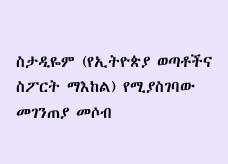ስታዲዬም (የኢትዮጵያ ወጣቶችና ስፖርት ማእከል) የሚያስገባው መገንጠያ መሶብ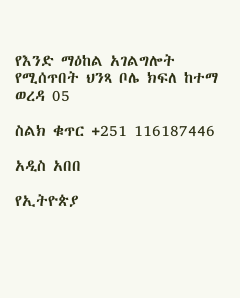የእንድ ማዕከል አገልግሎት የሚሰጥበት ህንጻ ቦሌ ክፍለ ከተማ ወረዳ 05

ስልክ ቁጥር +251 116187446

አዲስ አበበ

የኢትዮጵያ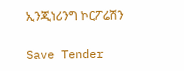ኢንጂነሪንግ ኮርፖሬሽን

Save Tender